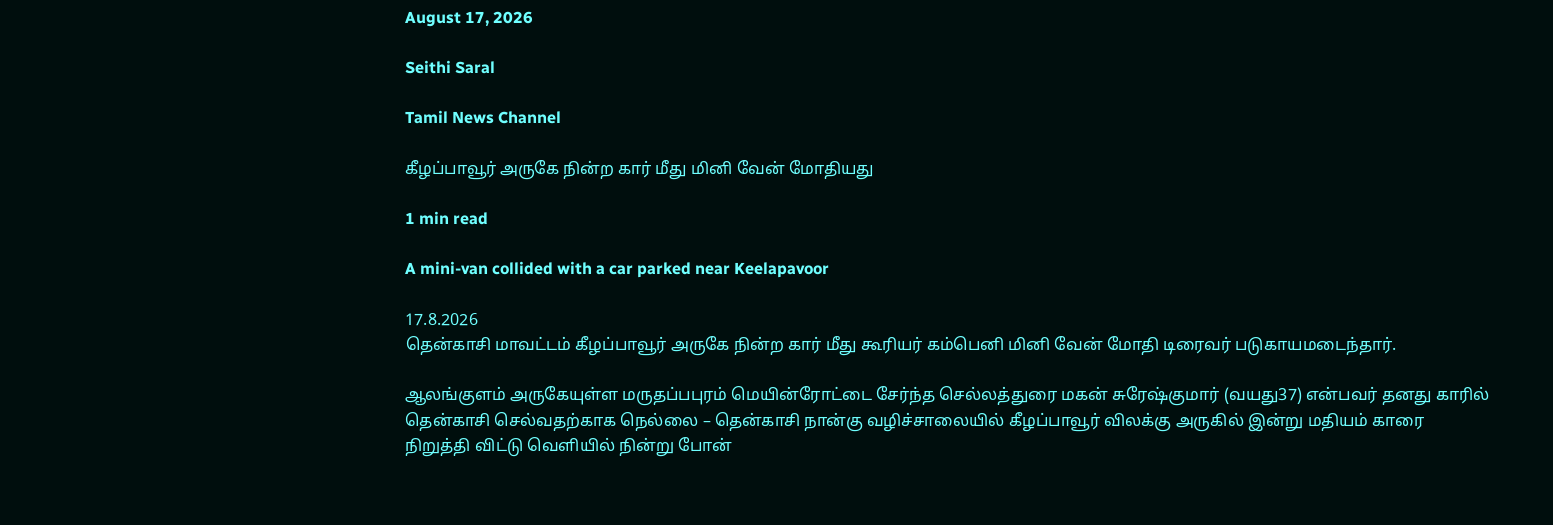August 17, 2026

Seithi Saral

Tamil News Channel

கீழப்பாவூர் அருகே நின்ற கார் மீது மினி வேன் மோதியது

1 min read

A mini-van collided with a car parked near Keelapavoor

17.8.2026
தென்காசி மாவட்டம் கீழப்பாவூர் அருகே நின்ற கார் மீது கூரியர் கம்பெனி மினி வேன் மோதி டிரைவர் படுகாயமடைந்தார்.

ஆலங்குளம் அருகேயுள்ள மருதப்பபுரம் மெயின்ரோட்டை சேர்ந்த செல்லத்துரை மகன் சுரேஷ்குமார் (வயது37) என்பவர் தனது காரில் தென்காசி செல்வதற்காக நெல்லை – தென்காசி நான்கு வழிச்சாலையில் கீழப்பாவூர் விலக்கு அருகில் இன்று மதியம் காரை நிறுத்தி விட்டு வெளியில் நின்று போன்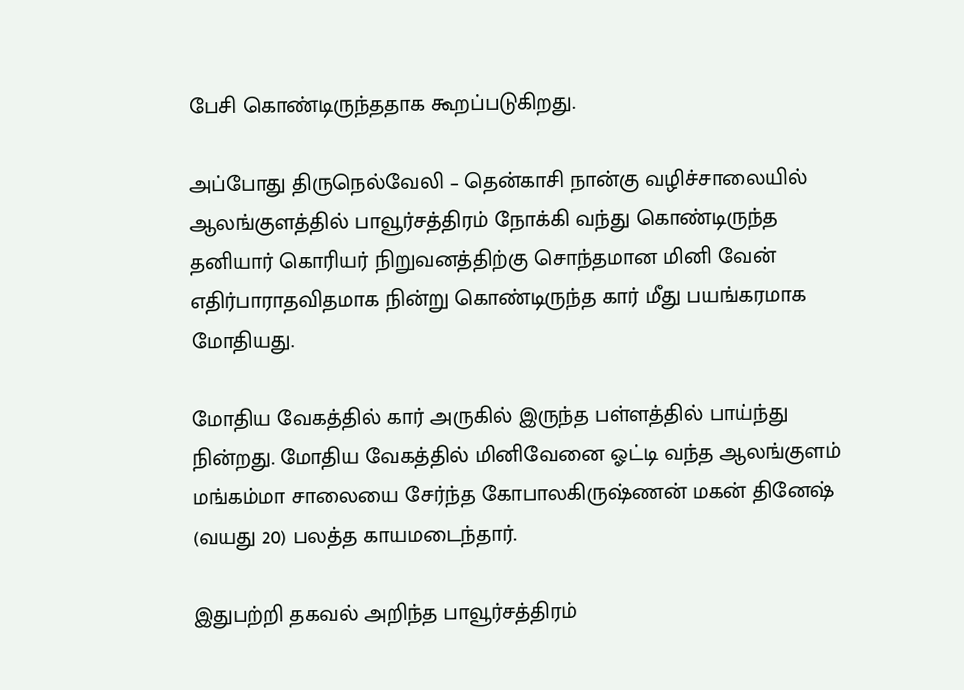பேசி கொண்டிருந்ததாக கூறப்படுகிறது.

அப்போது திருநெல்வேலி – தென்காசி நான்கு வழிச்சாலையில் ஆலங்குளத்தில் பாவூர்சத்திரம் நோக்கி வந்து கொண்டிருந்த தனியார் கொரியர் நிறுவனத்திற்கு சொந்தமான மினி வேன் எதிர்பாராதவிதமாக நின்று கொண்டிருந்த கார் மீது பயங்கரமாக மோதியது.

மோதிய வேகத்தில் கார் அருகில் இருந்த பள்ளத்தில் பாய்ந்து நின்றது. மோதிய வேகத்தில் மினிவேனை ஓட்டி வந்த ஆலங்குளம் மங்கம்மா சாலையை சேர்ந்த கோபாலகிருஷ்ணன் மகன் தினேஷ் (வயது 20) பலத்த காயமடைந்தார்.

இதுபற்றி தகவல் அறிந்த பாவூர்சத்திரம்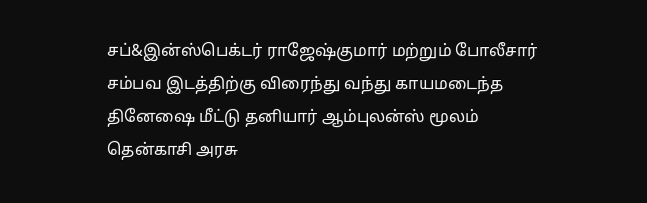சப்&இன்ஸ்பெக்டர் ராஜேஷ்குமார் மற்றும் போலீசார் சம்பவ இடத்திற்கு விரைந்து வந்து காயமடைந்த தினேஷை மீட்டு தனியார் ஆம்புலன்ஸ் மூலம் தென்காசி அரசு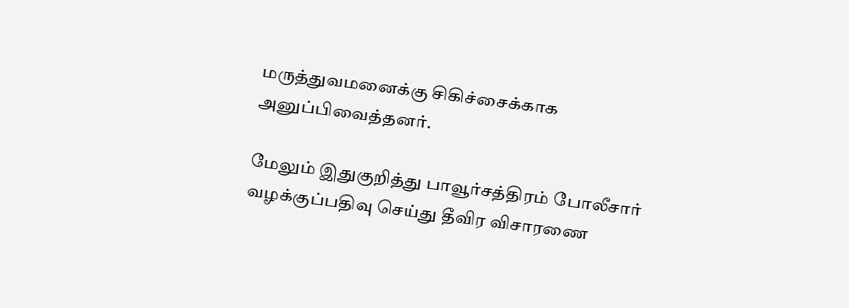மருத்துவமனைக்கு சிகிச்சைக்காக அனுப்பிவைத்தனர்.

மேலும் இதுகுறித்து பாவூர்சத்திரம் போலீசார் வழக்குப்பதிவு செய்து தீவிர விசாரணை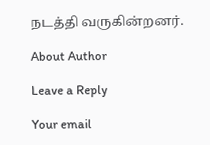நடத்தி வருகின்றனர்.

About Author

Leave a Reply

Your email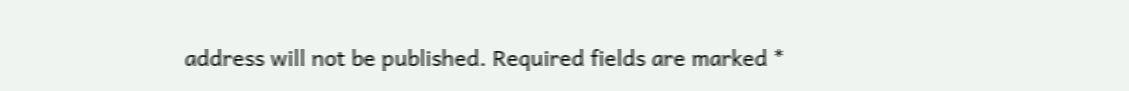address will not be published. Required fields are marked *